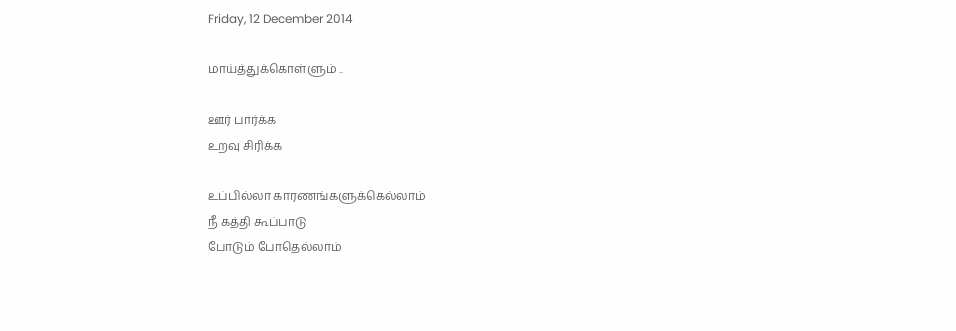Friday, 12 December 2014

மாய்த்துக்கொள்ளும் ..

ஊர் பார்க்க
உறவு சிரிக்க

உப்பில்லா காரணங்களுக்கெல்லாம்
நீ கத்தி கூப்பாடு
போடும் போதெல்லாம்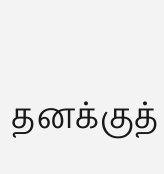தனக்குத்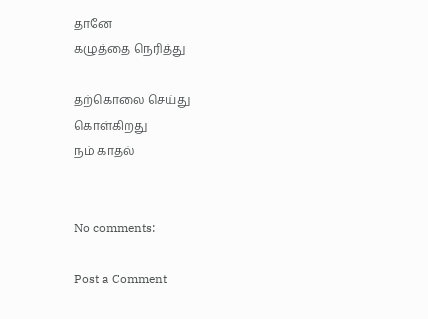தானே
கழுத்தை நெரித்து

தற்கொலை செய்து
கொள்கிறது
நம் காதல்


No comments:

Post a Comment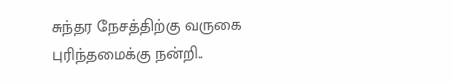சுந்தர நேசத்திற்கு வருகை புரிந்தமைக்கு நன்றி..